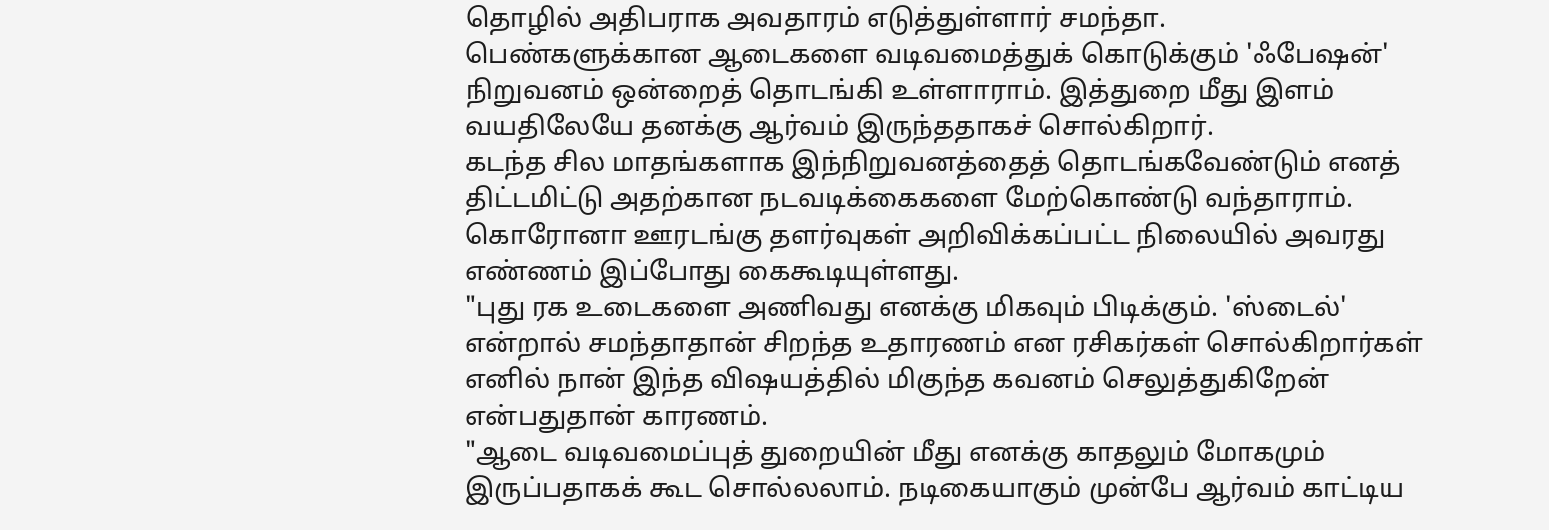தொழில் அதிபராக அவதாரம் எடுத்துள்ளார் சமந்தா.
பெண்களுக்கான ஆடைகளை வடிவமைத்துக் கொடுக்கும் 'ஃபேஷன்' நிறுவனம் ஒன்றைத் தொடங்கி உள்ளாராம். இத்துறை மீது இளம் வயதிலேயே தனக்கு ஆர்வம் இருந்ததாகச் சொல்கிறார்.
கடந்த சில மாதங்களாக இந்நிறுவனத்தைத் தொடங்கவேண்டும் எனத் திட்டமிட்டு அதற்கான நடவடிக்கைகளை மேற்கொண்டு வந்தாராம். கொரோனா ஊரடங்கு தளர்வுகள் அறிவிக்கப்பட்ட நிலையில் அவரது எண்ணம் இப்போது கைகூடியுள்ளது.
"புது ரக உடைகளை அணிவது எனக்கு மிகவும் பிடிக்கும். 'ஸ்டைல்' என்றால் சமந்தாதான் சிறந்த உதாரணம் என ரசிகர்கள் சொல்கிறார்கள் எனில் நான் இந்த விஷயத்தில் மிகுந்த கவனம் செலுத்துகிறேன் என்பதுதான் காரணம்.
"ஆடை வடிவமைப்புத் துறையின் மீது எனக்கு காதலும் மோகமும் இருப்பதாகக் கூட சொல்லலாம். நடிகையாகும் முன்பே ஆர்வம் காட்டிய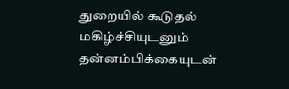துறையில் கூடுதல் மகிழ்ச்சியுடனும் தன்னம்பிக்கையுடன்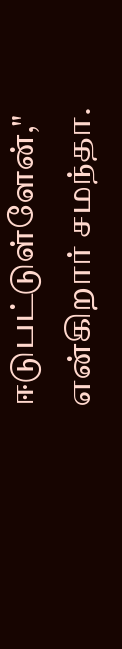ஈடுபட்டுள்ளேன்," என்கிறார் சமந்தா.